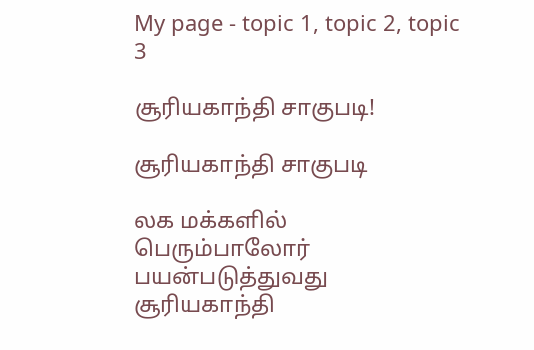My page - topic 1, topic 2, topic 3

சூரியகாந்தி சாகுபடி!

சூரியகாந்தி சாகுபடி

லக மக்களில் பெரும்பாலோர் பயன்படுத்துவது சூரியகாந்தி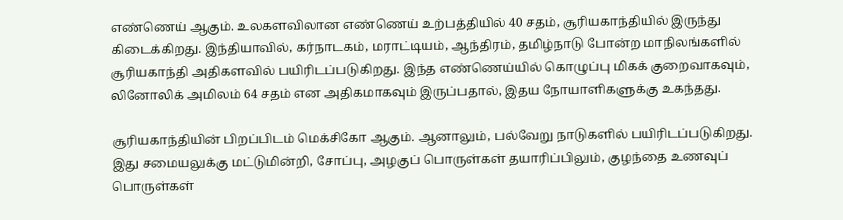எண்ணெய் ஆகும். உலகளவிலான எண்ணெய் உற்பத்தியில் 40 சதம், சூரியகாந்தியில் இருந்து கிடைக்கிறது. இந்தியாவில், கர்நாடகம், மராட்டியம், ஆந்திரம், தமிழ்நாடு போன்ற மாநிலங்களில் சூரியகாந்தி அதிகளவில் பயிரிடப்படுகிறது. இந்த எண்ணெய்யில் கொழுப்பு மிகக் குறைவாகவும், லினோலிக் அமிலம் 64 சதம் என அதிகமாகவும் இருப்பதால், இதய நோயாளிகளுக்கு உகந்தது.

சூரியகாந்தியின் பிறப்பிடம் மெக்சிகோ ஆகும். ஆனாலும், பல்வேறு நாடுகளில் பயிரிடப்படுகிறது. இது சமையலுக்கு மட்டுமின்றி, சோப்பு, அழகுப் பொருள்கள் தயாரிப்பிலும், குழந்தை உணவுப் பொருள்கள்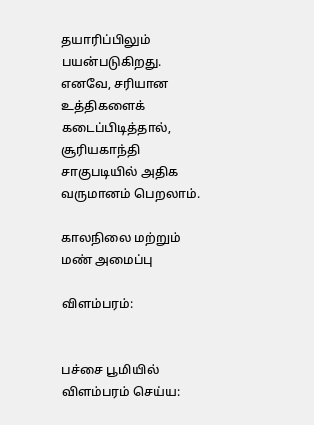தயாரிப்பிலும் பயன்படுகிறது. எனவே, சரியான உத்திகளைக் கடைப்பிடித்தால், சூரியகாந்தி சாகுபடியில் அதிக வருமானம் பெறலாம்.

காலநிலை மற்றும் மண் அமைப்பு

விளம்பரம்:


பச்சை பூமியில் விளம்பரம் செய்ய: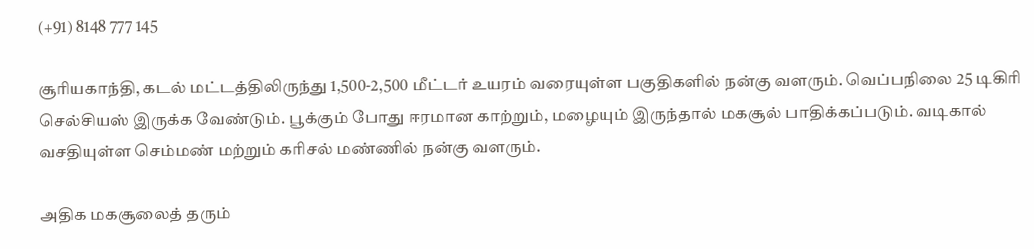(+91) 8148 777 145

சூரியகாந்தி, கடல் மட்டத்திலிருந்து 1,500-2,500 மீட்டர் உயரம் வரையுள்ள பகுதிகளில் நன்கு வளரும். வெப்பநிலை 25 டிகிரி செல்சியஸ் இருக்க வேண்டும். பூக்கும் போது ஈரமான காற்றும், மழையும் இருந்தால் மகசூல் பாதிக்கப்படும். வடிகால் வசதியுள்ள செம்மண் மற்றும் கரிசல் மண்ணில் நன்கு வளரும்.

அதிக மகசூலைத் தரும்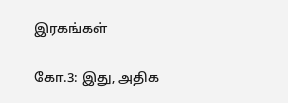இரகங்கள்

கோ.3: இது, அதிக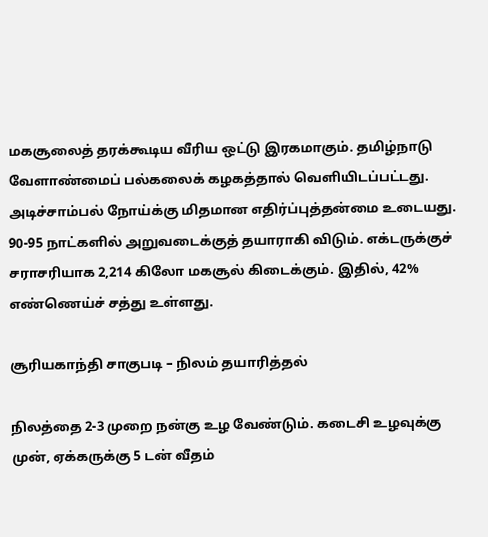மகசூலைத் தரக்கூடிய வீரிய ஒட்டு இரகமாகும். தமிழ்நாடு வேளாண்மைப் பல்கலைக் கழகத்தால் வெளியிடப்பட்டது. அடிச்சாம்பல் நோய்க்கு மிதமான எதிர்ப்புத்தன்மை உடையது. 90-95 நாட்களில் அறுவடைக்குத் தயாராகி விடும். எக்டருக்குச் சராசரியாக 2,214 கிலோ மகசூல் கிடைக்கும். இதில், 42% எண்ணெய்ச் சத்து உள்ளது.

சூரியகாந்தி சாகுபடி – நிலம் தயாரித்தல்

நிலத்தை 2-3 முறை நன்கு உழ வேண்டும். கடைசி உழவுக்கு முன், ஏக்கருக்கு 5 டன் வீதம்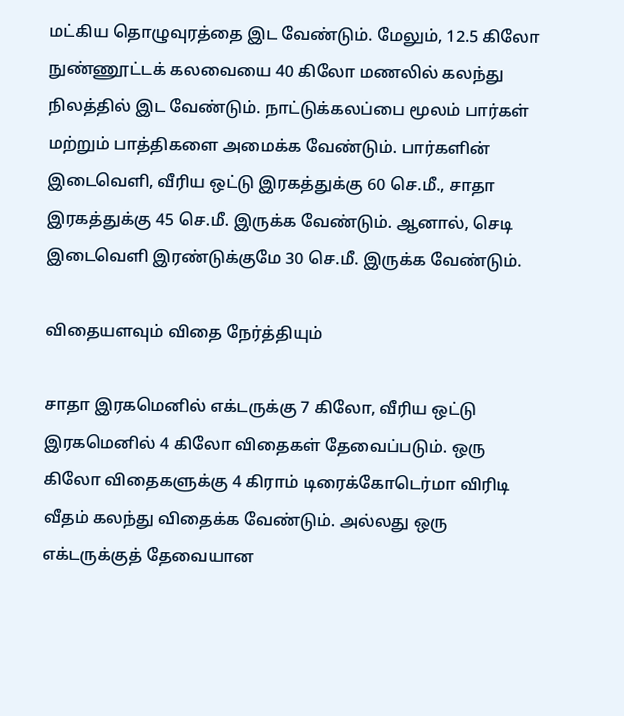மட்கிய தொழுவுரத்தை இட வேண்டும். மேலும், 12.5 கிலோ நுண்ணூட்டக் கலவையை 40 கிலோ மணலில் கலந்து நிலத்தில் இட வேண்டும். நாட்டுக்கலப்பை மூலம் பார்கள் மற்றும் பாத்திகளை அமைக்க வேண்டும். பார்களின் இடைவெளி, வீரிய ஒட்டு இரகத்துக்கு 60 செ.மீ., சாதா இரகத்துக்கு 45 செ.மீ. இருக்க வேண்டும். ஆனால், செடி இடைவெளி இரண்டுக்குமே 30 செ.மீ. இருக்க வேண்டும்.

விதையளவும் விதை நேர்த்தியும்

சாதா இரகமெனில் எக்டருக்கு 7 கிலோ, வீரிய ஒட்டு இரகமெனில் 4 கிலோ விதைகள் தேவைப்படும். ஒரு கிலோ விதைகளுக்கு 4 கிராம் டிரைக்கோடெர்மா விரிடி வீதம் கலந்து விதைக்க வேண்டும். அல்லது ஒரு எக்டருக்குத் தேவையான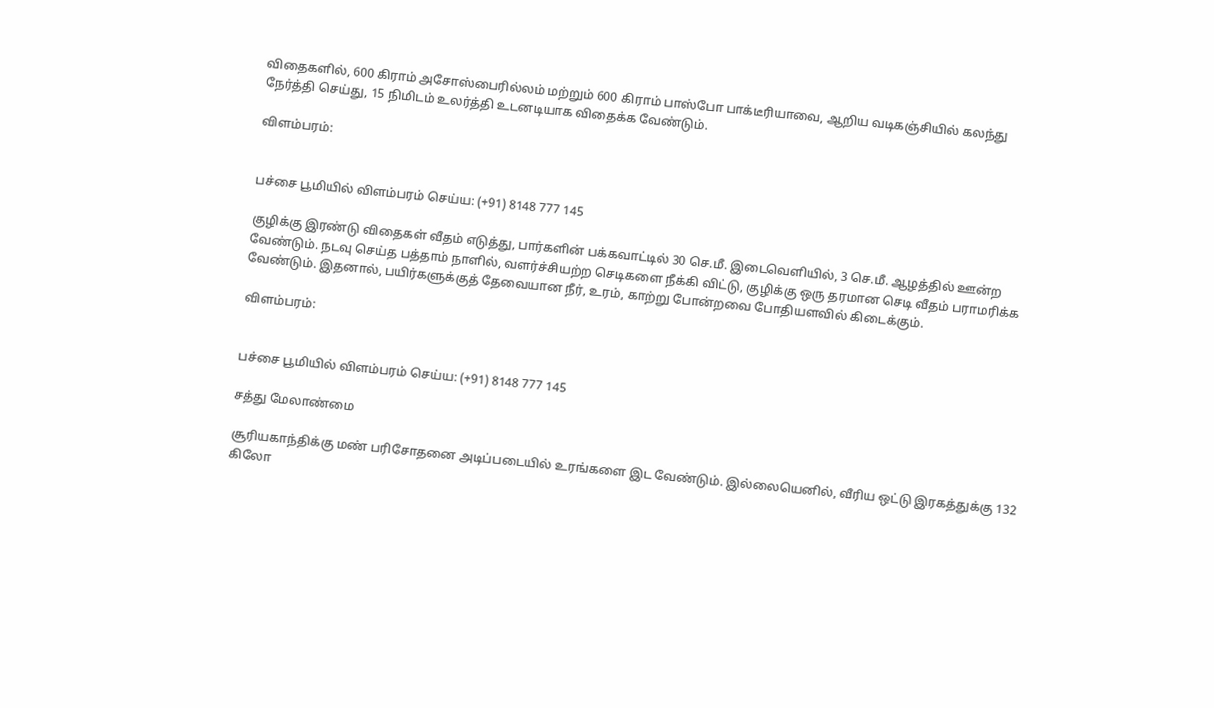விதைகளில், 600 கிராம் அசோஸ்பைரில்லம் மற்றும் 600 கிராம் பாஸ்போ பாக்டீரியாவை, ஆறிய வடிகஞ்சியில் கலந்து நேர்த்தி செய்து, 15 நிமிடம் உலர்த்தி உடனடியாக விதைக்க வேண்டும்.

விளம்பரம்:


பச்சை பூமியில் விளம்பரம் செய்ய: (+91) 8148 777 145

குழிக்கு இரண்டு விதைகள் வீதம் எடுத்து, பார்களின் பக்கவாட்டில் 30 செ.மீ. இடைவெளியில், 3 செ.மீ. ஆழத்தில் ஊன்ற வேண்டும். நடவு செய்த பத்தாம் நாளில், வளர்ச்சியற்ற செடிகளை நீக்கி விட்டு, குழிக்கு ஒரு தரமான செடி வீதம் பராமரிக்க வேண்டும். இதனால், பயிர்களுக்குத் தேவையான நீர், உரம், காற்று போன்றவை போதியளவில் கிடைக்கும்.

விளம்பரம்:


பச்சை பூமியில் விளம்பரம் செய்ய: (+91) 8148 777 145

சத்து மேலாண்மை

சூரியகாந்திக்கு மண் பரிசோதனை அடிப்படையில் உரங்களை இட வேண்டும். இல்லையெனில், வீரிய ஒட்டு இரகத்துக்கு 132 கிலோ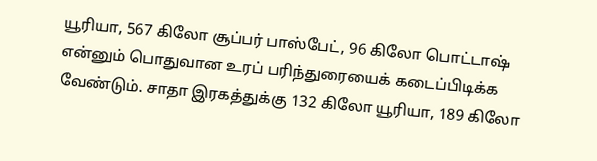யூரியா, 567 கிலோ சூப்பர் பாஸ்பேட், 96 கிலோ பொட்டாஷ் என்னும் பொதுவான உரப் பரிந்துரையைக் கடைப்பிடிக்க வேண்டும். சாதா இரகத்துக்கு 132 கிலோ யூரியா, 189 கிலோ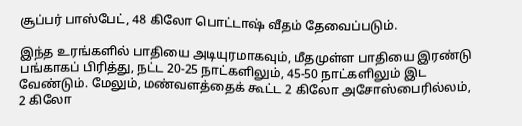சூப்பர் பாஸ்பேட், 48 கிலோ பொட்டாஷ் வீதம் தேவைப்படும்.

இந்த உரங்களில் பாதியை அடியுரமாகவும், மீதமுள்ள பாதியை இரண்டு பங்காகப் பிரித்து, நட்ட 20-25 நாட்களிலும், 45-50 நாட்களிலும் இட வேண்டும். மேலும், மண்வளத்தைக் கூட்ட 2 கிலோ அசோஸ்பைரில்லம், 2 கிலோ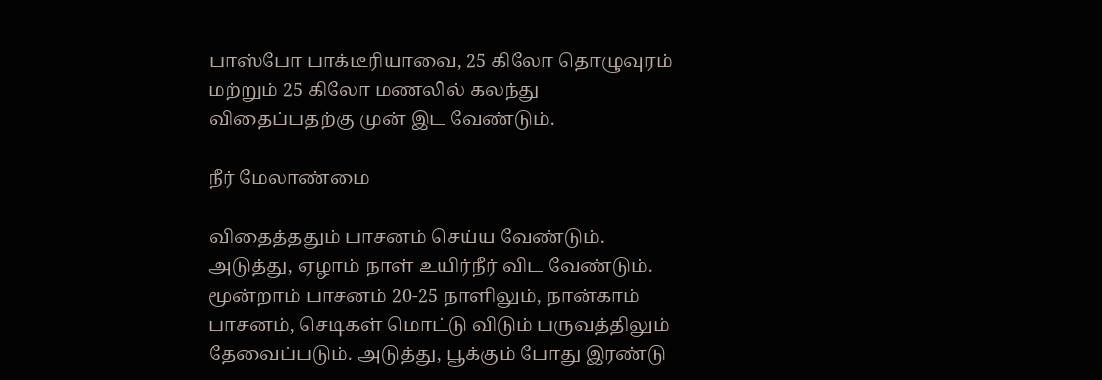பாஸ்போ பாக்டீரியாவை, 25 கிலோ தொழுவுரம் மற்றும் 25 கிலோ மணலில் கலந்து விதைப்பதற்கு முன் இட வேண்டும்.

நீர் மேலாண்மை

விதைத்ததும் பாசனம் செய்ய வேண்டும். அடுத்து, ஏழாம் நாள் உயிர்நீர் விட வேண்டும். மூன்றாம் பாசனம் 20-25 நாளிலும், நான்காம் பாசனம், செடிகள் மொட்டு விடும் பருவத்திலும் தேவைப்படும். அடுத்து, பூக்கும் போது இரண்டு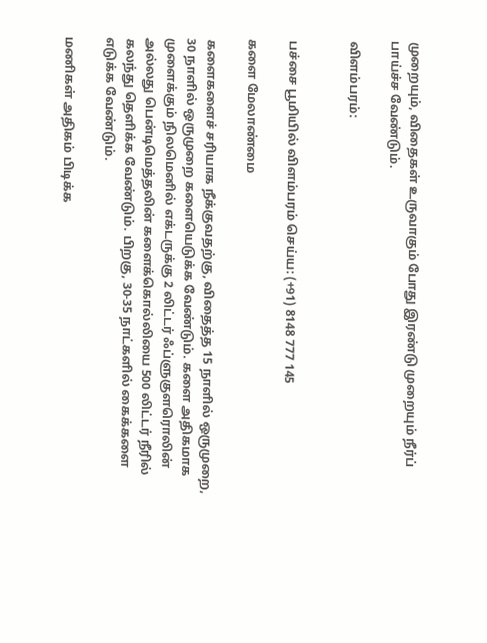முறையும், விதைகள் உருவாகும் போது இரண்டு முறையும் நீர்ப் பாய்ச்ச வேண்டும்.

விளம்பரம்:


பச்சை பூமியில் விளம்பரம் செய்ய: (+91) 8148 777 145

களை மேலாண்மை

களைகளைச் சரியாக நீக்குவதற்கு, விதைத்த 15 நாளில் ஒருமுறை, 30 நாளில் ஒருமுறை களையெடுக்க வேண்டும். களை அதிகமாக முளைக்கும் நிலமெனில் எக்டருக்கு 2 லிட்டர் ஃப்ளுகுளரொலின் அல்லது பென்டிமெத்தலின் களைக்கொல்லியை 500 லிட்டர் நீரில் கலந்து தெளிக்க வேண்டும். பிறகு, 30-35 நாட்களில் கைக்களை எடுக்க வேண்டும்.

மணிகள் அதிகம் பிடிக்க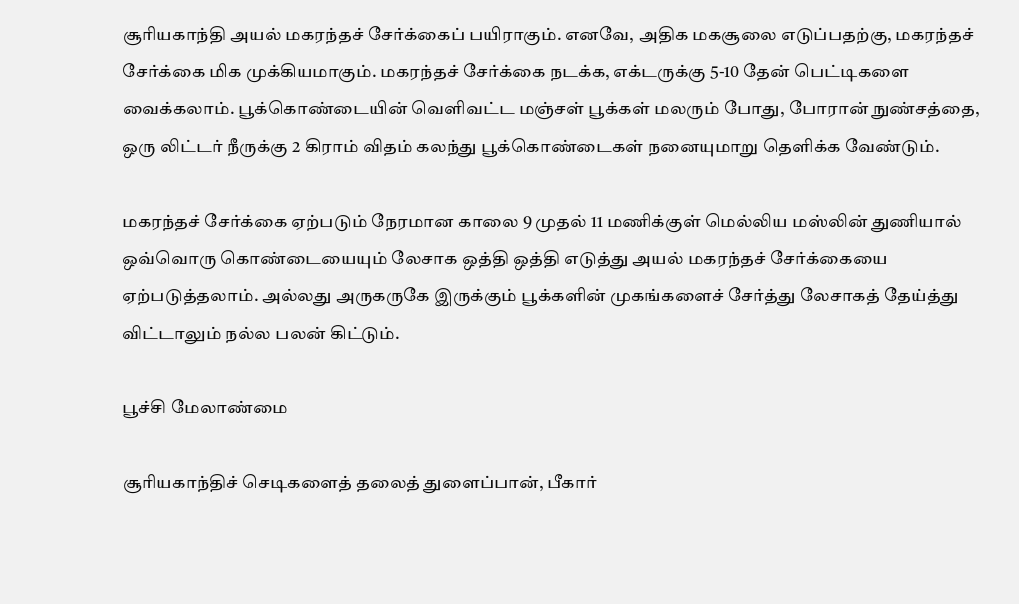சூரியகாந்தி அயல் மகரந்தச் சேர்க்கைப் பயிராகும். எனவே, அதிக மகசூலை எடுப்பதற்கு, மகரந்தச் சேர்க்கை மிக முக்கியமாகும். மகரந்தச் சேர்க்கை நடக்க, எக்டருக்கு 5-10 தேன் பெட்டிகளை வைக்கலாம். பூக்கொண்டையின் வெளிவட்ட மஞ்சள் பூக்கள் மலரும் போது, போரான் நுண்சத்தை, ஒரு லிட்டர் நீருக்கு 2 கிராம் விதம் கலந்து பூக்கொண்டைகள் நனையுமாறு தெளிக்க வேண்டும்.

மகரந்தச் சேர்க்கை ஏற்படும் நேரமான காலை 9 முதல் 11 மணிக்குள் மெல்லிய மஸ்லின் துணியால் ஒவ்வொரு கொண்டையையும் லேசாக ஒத்தி ஒத்தி எடுத்து அயல் மகரந்தச் சேர்க்கையை ஏற்படுத்தலாம். அல்லது அருகருகே இருக்கும் பூக்களின் முகங்களைச் சேர்த்து லேசாகத் தேய்த்து விட்டாலும் நல்ல பலன் கிட்டும்.

பூச்சி மேலாண்மை

சூரியகாந்திச் செடிகளைத் தலைத் துளைப்பான், பீகார்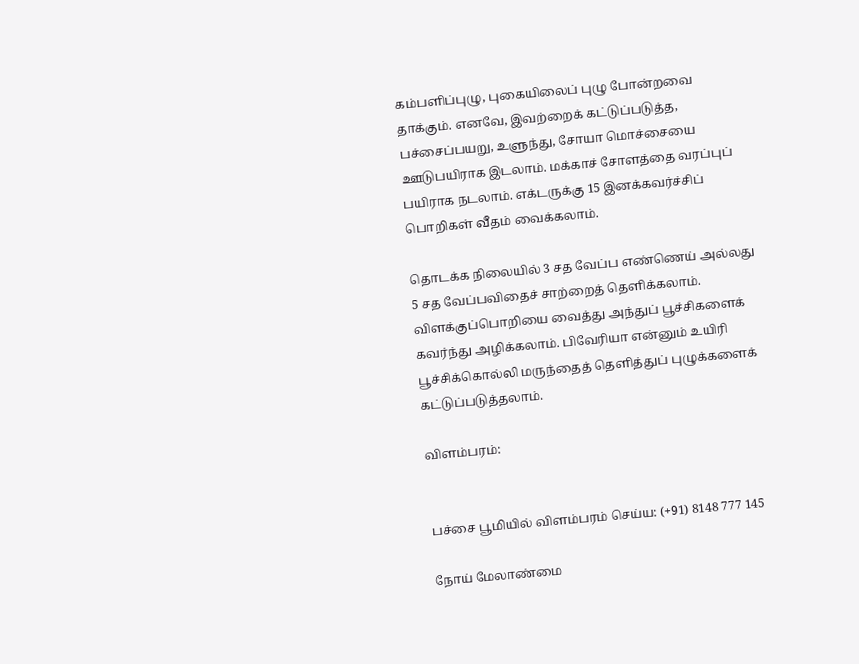கம்பளிப்புழு, புகையிலைப் புழு போன்றவை தாக்கும். எனவே, இவற்றைக் கட்டுப்படுத்த, பச்சைப்பயறு, உளுந்து, சோயா மொச்சையை ஊடுபயிராக இடலாம். மக்காச் சோளத்தை வரப்புப் பயிராக நடலாம். எக்டருக்கு 15 இனக்கவர்ச்சிப் பொறிகள் வீதம் வைக்கலாம்.

தொடக்க நிலையில் 3 சத வேப்ப எண்ணெய் அல்லது 5 சத வேப்பவிதைச் சாற்றைத் தெளிக்கலாம். விளக்குப்பொறியை வைத்து அந்துப் பூச்சிகளைக் கவர்ந்து அழிக்கலாம். பிவேரியா என்னும் உயிரி பூச்சிக்கொல்லி மருந்தைத் தெளித்துப் புழுக்களைக் கட்டுப்படுத்தலாம்.

விளம்பரம்:


பச்சை பூமியில் விளம்பரம் செய்ய: (+91) 8148 777 145

நோய் மேலாண்மை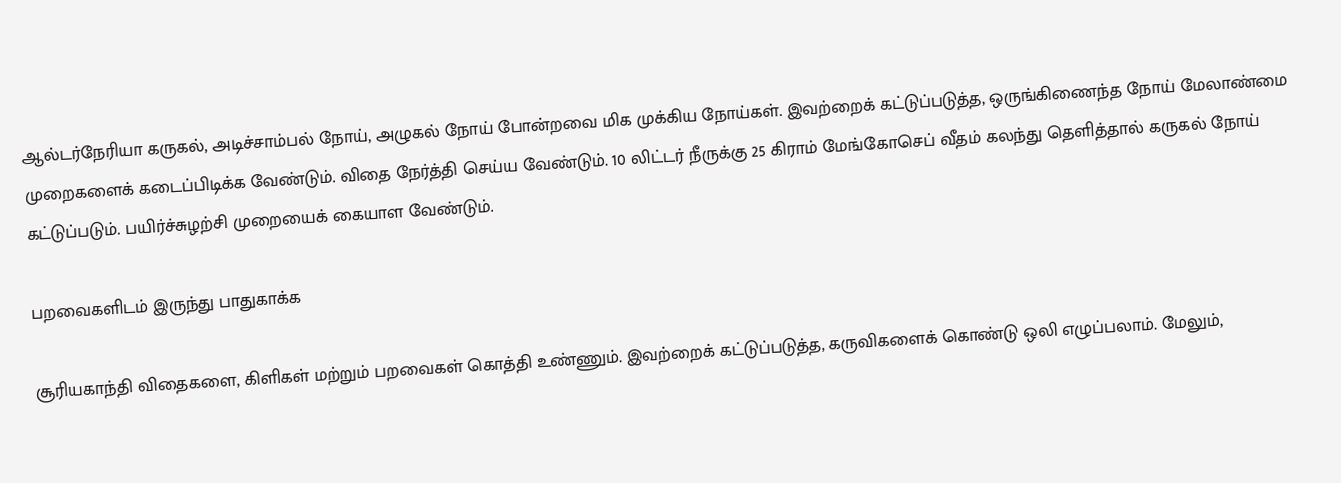ஆல்டர்நேரியா கருகல், அடிச்சாம்பல் நோய், அழுகல் நோய் போன்றவை மிக முக்கிய நோய்கள். இவற்றைக் கட்டுப்படுத்த, ஒருங்கிணைந்த நோய் மேலாண்மை முறைகளைக் கடைப்பிடிக்க வேண்டும். விதை நேர்த்தி செய்ய வேண்டும். 10 லிட்டர் நீருக்கு 25 கிராம் மேங்கோசெப் வீதம் கலந்து தெளித்தால் கருகல் நோய் கட்டுப்படும். பயிர்ச்சுழற்சி முறையைக் கையாள வேண்டும்.

பறவைகளிடம் இருந்து பாதுகாக்க

சூரியகாந்தி விதைகளை, கிளிகள் மற்றும் பறவைகள் கொத்தி உண்ணும். இவற்றைக் கட்டுப்படுத்த, கருவிகளைக் கொண்டு ஒலி எழுப்பலாம். மேலும்,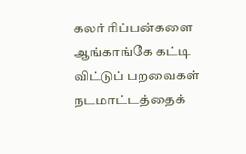கலர் ரிப்பன்களை ஆங்காங்கே கட்டி விட்டுப் பறவைகள் நடமாட்டத்தைக்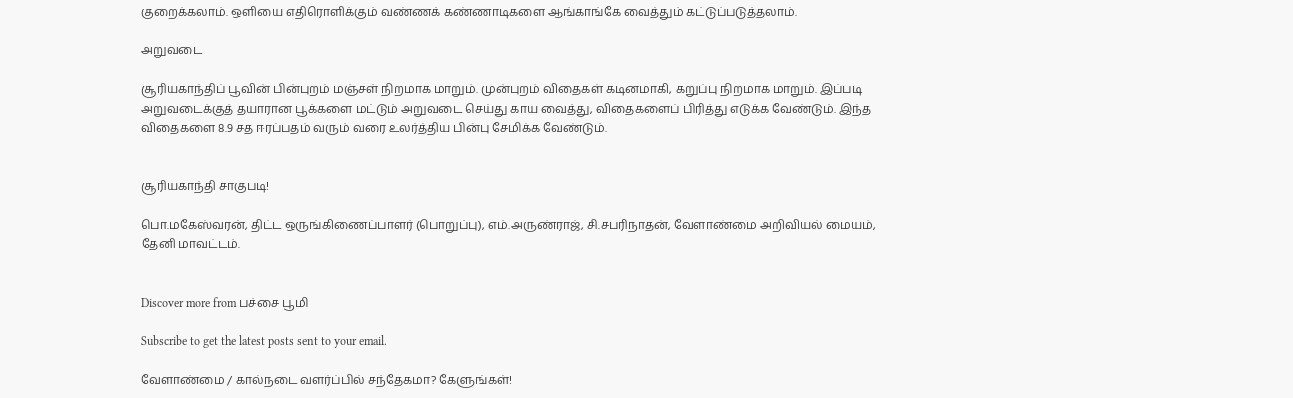குறைக்கலாம். ஒளியை எதிரொளிக்கும் வண்ணக் கண்ணாடிகளை ஆங்காங்கே வைத்தும் கட்டுப்படுத்தலாம்.

அறுவடை

சூரியகாந்திப் பூவின் பின்புறம் மஞ்சள் நிறமாக மாறும். முன்புறம் விதைகள் கடினமாகி, கறுப்பு நிறமாக மாறும். இப்படி அறுவடைக்குத் தயாரான பூக்களை மட்டும் அறுவடை செய்து காய வைத்து, விதைகளைப் பிரித்து எடுக்க வேண்டும். இந்த விதைகளை 8.9 சத ஈரப்பதம் வரும் வரை உலர்த்திய பின்பு சேமிக்க வேண்டும்.


சூரியகாந்தி சாகுபடி!

பொ.மகேஸ்வரன், திட்ட ஒருங்கிணைப்பாளர் (பொறுப்பு), எம்.அருண்ராஜ், சி.சபரிநாதன், வேளாண்மை அறிவியல் மையம், தேனி மாவட்டம்.


Discover more from பச்சை பூமி

Subscribe to get the latest posts sent to your email.

வேளாண்மை / கால்நடை வளர்ப்பில் சந்தேகமா? கேளுங்கள்!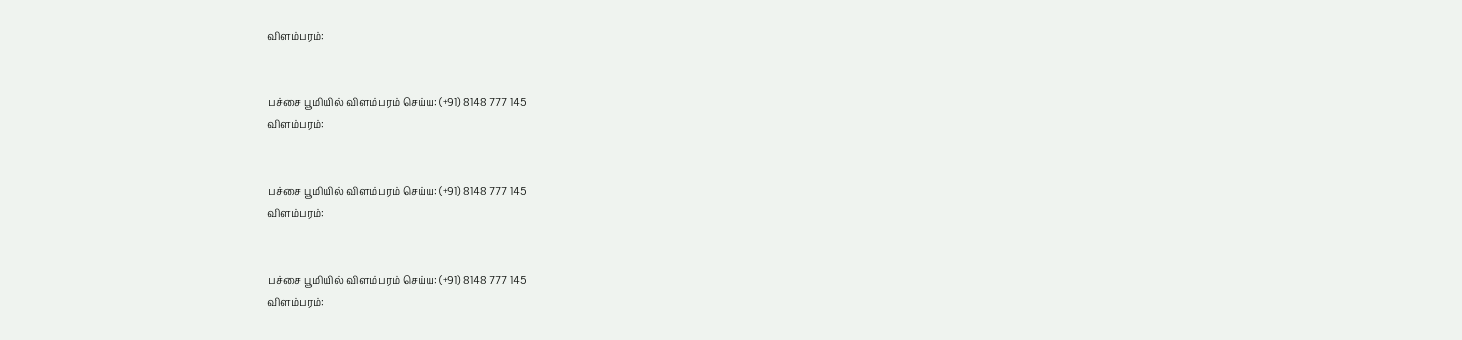விளம்பரம்:


பச்சை பூமியில் விளம்பரம் செய்ய: (+91) 8148 777 145
விளம்பரம்:


பச்சை பூமியில் விளம்பரம் செய்ய: (+91) 8148 777 145
விளம்பரம்:


பச்சை பூமியில் விளம்பரம் செய்ய: (+91) 8148 777 145
விளம்பரம்: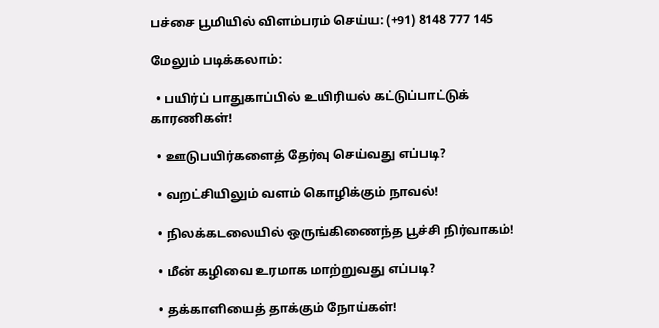பச்சை பூமியில் விளம்பரம் செய்ய: (+91) 8148 777 145

மேலும் படிக்கலாம்:

  • பயிர்ப் பாதுகாப்பில் உயிரியல் கட்டுப்பாட்டுக் காரணிகள்!

  • ஊடுபயிர்களைத் தேர்வு செய்வது எப்படி?

  • வறட்சியிலும் வளம் கொழிக்கும் நாவல்!

  • நிலக்கடலையில் ஒருங்கிணைந்த பூச்சி நிர்வாகம்!

  • மீன் கழிவை உரமாக மாற்றுவது எப்படி?

  • தக்காளியைத் தாக்கும் நோய்கள்!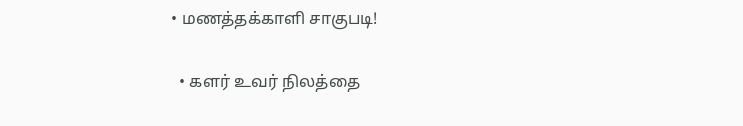• மணத்தக்காளி சாகுபடி!

  • களர் உவர் நிலத்தை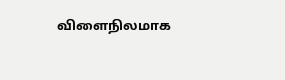விளைநிலமாக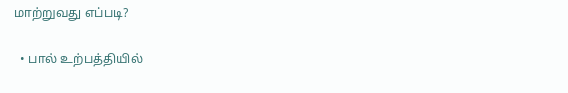மாற்றுவது எப்படி?

  • பால் உற்பத்தியில்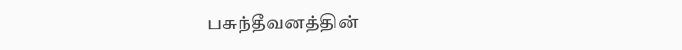பசுந்தீவனத்தின்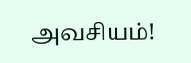அவசியம்!